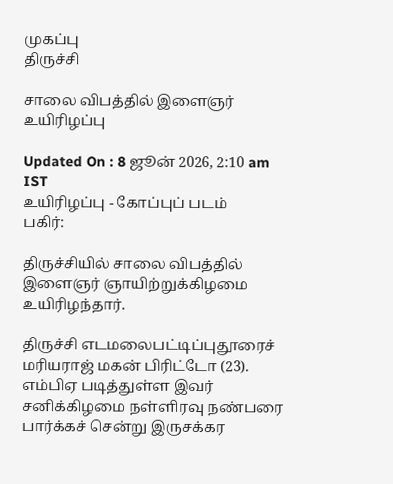முகப்பு
திருச்சி

சாலை விபத்தில் இளைஞர் உயிரிழப்பு

Updated On : 8 ஜூன் 2026, 2:10 am IST
உயிரிழப்பு - கோப்புப் படம்
பகிர்:

திருச்சியில் சாலை விபத்தில் இளைஞர் ஞாயிற்றுக்கிழமை உயிரிழந்தார்.

திருச்சி எடமலைபட்டிப்புதூரைச் மரியராஜ் மகன் பிரிட்டோ (23). எம்பிஏ படித்துள்ள இவர் சனிக்கிழமை நள்ளிரவு நண்பரை பார்க்கச் சென்று இருசக்கர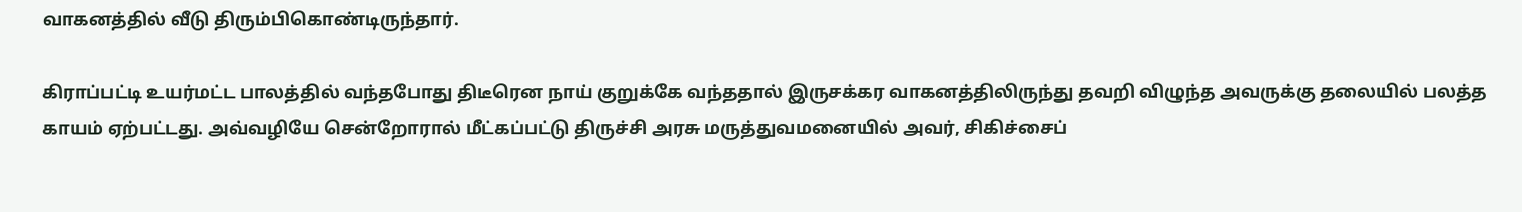வாகனத்தில் வீடு திரும்பிகொண்டிருந்தார்.

கிராப்பட்டி உயர்மட்ட பாலத்தில் வந்தபோது திடீரென நாய் குறுக்கே வந்ததால் இருசக்கர வாகனத்திலிருந்து தவறி விழுந்த அவருக்கு தலையில் பலத்த காயம் ஏற்பட்டது. அவ்வழியே சென்றோரால் மீட்கப்பட்டு திருச்சி அரசு மருத்துவமனையில் அவர், சிகிச்சைப்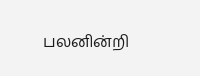பலனின்றி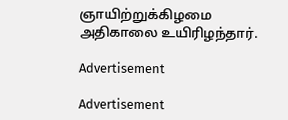ஞாயிற்றுக்கிழமை அதிகாலை உயிரிழந்தார்.

Advertisement

Advertisement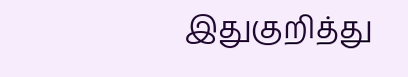இதுகுறித்து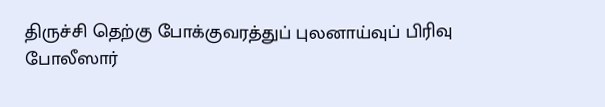திருச்சி தெற்கு போக்குவரத்துப் புலனாய்வுப் பிரிவு போலீஸார்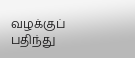வழக்குப் பதிந்து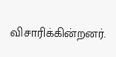விசாரிக்கின்றனர்.